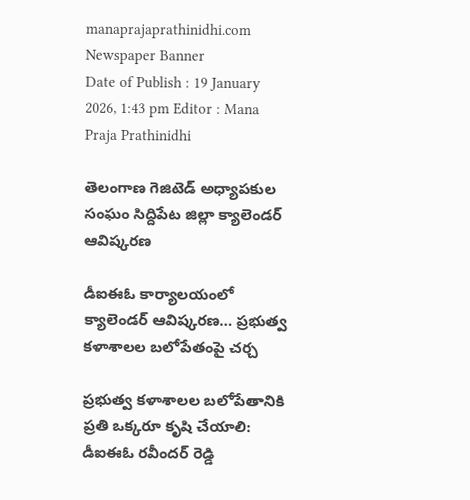manaprajaprathinidhi.com
Newspaper Banner
Date of Publish : 19 January 2026, 1:43 pm Editor : Mana Praja Prathinidhi

తెలంగాణ గెజిటెడ్ అధ్యాపకుల సంఘం సిద్దిపేట జిల్లా క్యాలెండర్ ఆవిష్కరణ

డీఐఈఓ కార్యాలయంలో క్యాలెండర్ ఆవిష్కరణ… ప్రభుత్వ కళాశాలల బలోపేతంపై చర్చ

ప్రభుత్వ కళాశాలల బలోపేతానికి ప్రతి ఒక్కరూ కృషి చేయాలి: డీఐఈఓ రవీందర్ రెడ్డి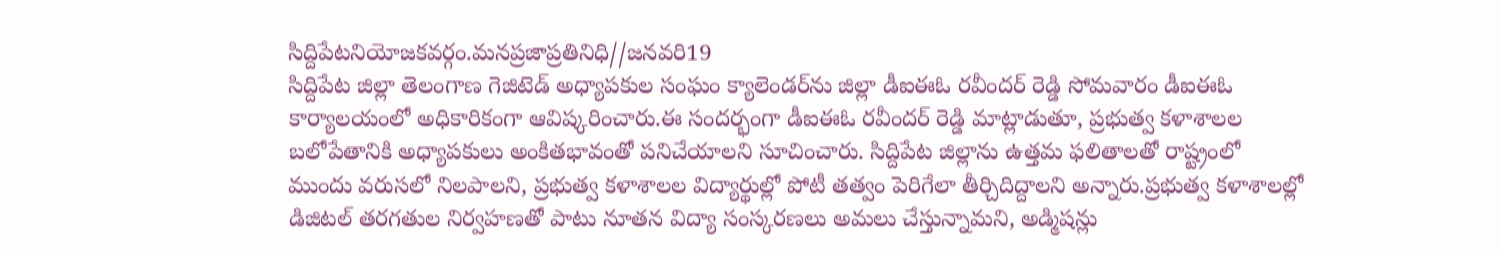సిద్దిపేటనియోజకవర్గం.మనప్రజాప్రతినిధి//జనవరి19
సిద్దిపేట జిల్లా తెలంగాణ గెజిటెడ్ అధ్యాపకుల సంఘం క్యాలెండర్‌ను జిల్లా డీఐఈఓ రవీందర్ రెడ్డి సోమవారం డీఐఈఓ కార్యాలయంలో అధికారికంగా ఆవిష్కరించారు.ఈ సందర్భంగా డీఐఈఓ రవీందర్ రెడ్డి మాట్లాడుతూ, ప్రభుత్వ కళాశాలల బలోపేతానికి అధ్యాపకులు అంకితభావంతో పనిచేయాలని సూచించారు. సిద్దిపేట జిల్లాను ఉత్తమ ఫలితాలతో రాష్ట్రంలో ముందు వరుసలో నిలపాలని, ప్రభుత్వ కళాశాలల విద్యార్థుల్లో పోటీ తత్వం పెరిగేలా తీర్చిదిద్దాలని అన్నారు.ప్రభుత్వ కళాశాలల్లో డిజిటల్ తరగతుల నిర్వహణతో పాటు నూతన విద్యా సంస్కరణలు అమలు చేస్తున్నామని, అడ్మిషన్లు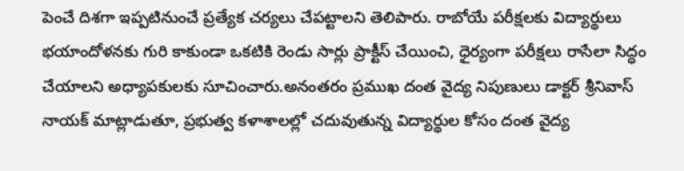పెంచే దిశగా ఇప్పటినుంచే ప్రత్యేక చర్యలు చేపట్టాలని తెలిపారు. రాబోయే పరీక్షలకు విద్యార్థులు భయాందోళనకు గురి కాకుండా ఒకటికి రెండు సార్లు ప్రాక్టీస్ చేయించి, ధైర్యంగా పరీక్షలు రాసేలా సిద్ధం చేయాలని అధ్యాపకులకు సూచించారు.అనంతరం ప్రముఖ దంత వైద్య నిపుణులు డాక్టర్ శ్రీనివాస్ నాయక్ మాట్లాడుతూ, ప్రభుత్వ కళాశాలల్లో చదువుతున్న విద్యార్థుల కోసం దంత వైద్య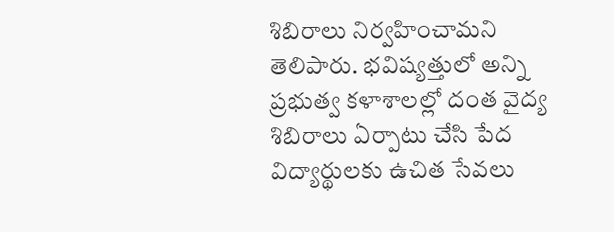శిబిరాలు నిర్వహించామని తెలిపారు. భవిష్యత్తులో అన్ని ప్రభుత్వ కళాశాలల్లో దంత వైద్య శిబిరాలు ఏర్పాటు చేసి పేద విద్యార్థులకు ఉచిత సేవలు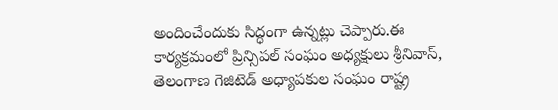అందించేందుకు సిద్ధంగా ఉన్నట్లు చెప్పారు.ఈ కార్యక్రమంలో ప్రిన్సిపల్ సంఘం అధ్యక్షులు శ్రీనివాస్, తెలంగాణ గెజిటెడ్ అధ్యాపకుల సంఘం రాష్ట్ర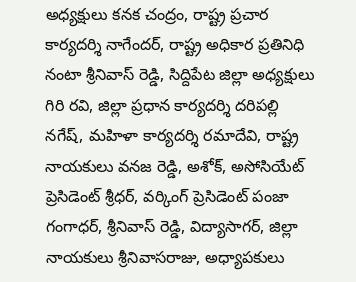అధ్యక్షులు కనక చంద్రం, రాష్ట్ర ప్రచార కార్యదర్శి నాగేందర్, రాష్ట్ర అధికార ప్రతినిధి నంటా శ్రీనివాస్ రెడ్డి, సిద్దిపేట జిల్లా అధ్యక్షులు గిరి రవి, జిల్లా ప్రధాన కార్యదర్శి దరిపల్లి నగేష్, మహిళా కార్యదర్శి రమాదేవి, రాష్ట్ర నాయకులు వనజ రెడ్డి, అశోక్, అసోసియేట్ ప్రెసిడెంట్ శ్రీధర్, వర్కింగ్ ప్రెసిడెంట్ పంజా గంగాధర్, శ్రీనివాస్ రెడ్డి, విద్యాసాగర్, జిల్లా నాయకులు శ్రీనివాసరాజు, అధ్యాపకులు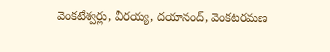వెంకటేశ్వర్లు, వీరయ్య, దయానంద్, వెంకటరమణ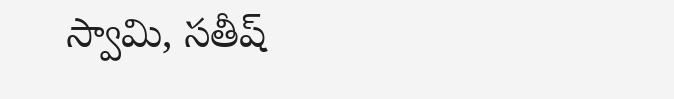స్వామి, సతీష్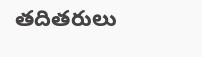తదితరులు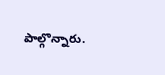పాల్గొన్నారు.